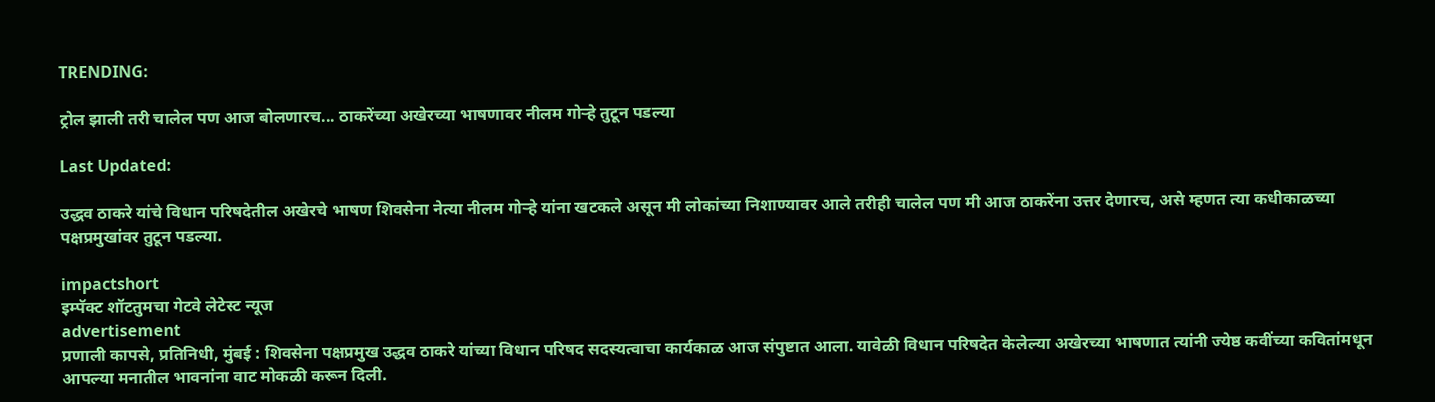TRENDING:

ट्रोल झाली तरी चालेल पण आज बोलणारच... ठाकरेंच्या अखेरच्या भाषणावर नीलम गोऱ्हे तुटून पडल्या

Last Updated:

उद्धव ठाकरे यांचे विधान परिषदेतील अखेरचे भाषण शिवसेना नेत्या नीलम गोऱ्हे यांना खटकले असून मी लोकांच्या निशाण्यावर आले तरीही चालेल पण मी आज ठाकरेंना उत्तर देणारच, असे म्हणत त्या कधीकाळच्या पक्षप्रमुखांवर तुटून पडल्या.

impactshort
इम्पॅक्ट शॉटतुमचा गेटवे लेटेस्ट न्यूज
advertisement
प्रणाली कापसे, प्रतिनिधी, मुंबई : शिवसेना पक्षप्रमुख उद्धव ठाकरे यांच्या विधान परिषद सदस्यत्वाचा कार्यकाळ आज संपुष्टात आला. यावेळी विधान परिषदेत केलेल्या अखेरच्या भाषणात त्यांनी ज्येष्ठ कवींच्या कवितांमधून आपल्या मनातील भावनांना वाट मोकळी करून दिली.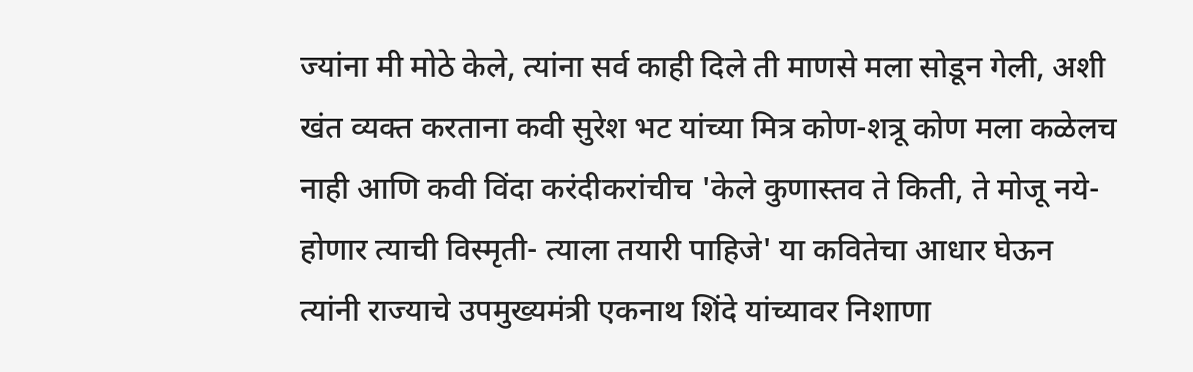ज्यांना मी मोठे केले, त्यांना सर्व काही दिले ती माणसे मला सोडून गेली, अशी खंत व्यक्त करताना कवी सुरेश भट यांच्या मित्र कोण-शत्रू कोण मला कळेलच नाही आणि कवी विंदा करंदीकरांचीच 'केले कुणास्तव ते किती, ते मोजू नये- होणार त्याची विस्मृती- त्याला तयारी पाहिजे' या कवितेचा आधार घेऊन त्यांनी राज्याचे उपमुख्यमंत्री एकनाथ शिंदे यांच्यावर निशाणा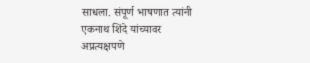साधला. संपूर्ण भाषणात त्यांनी एकनाथ शिंदे यांच्यावर अप्रत्यक्षपणे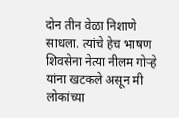दोन तीन वेळा निशाणे साधला. त्यांचे हेच भाषण शिवसेना नेत्या नीलम गोऱ्हे यांना खटकले असून मी लोकांच्या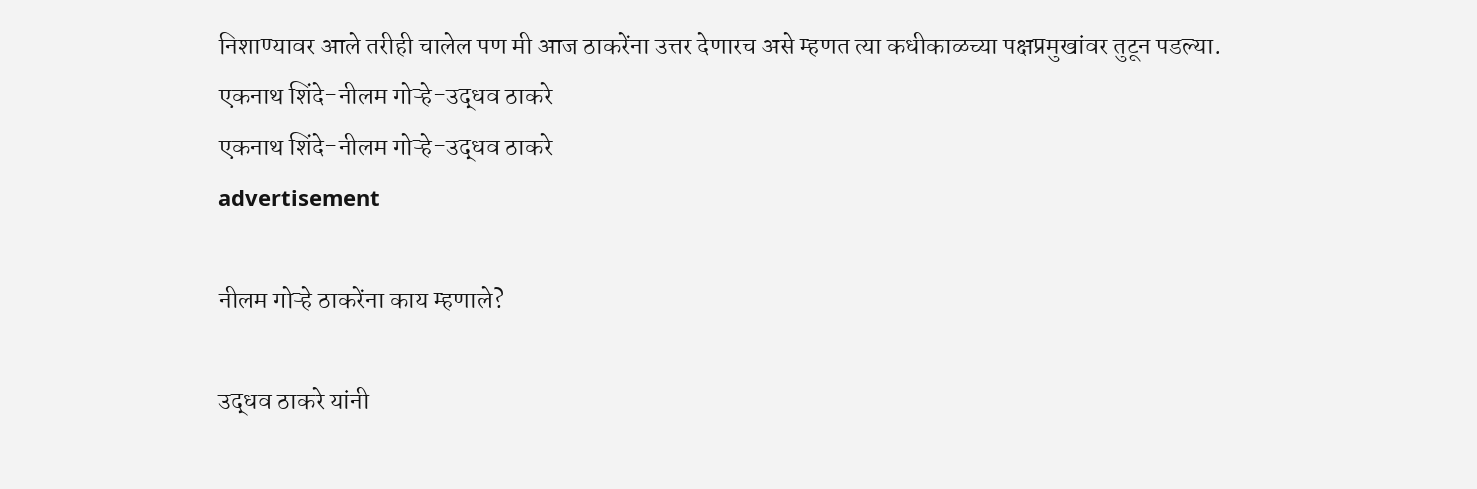निशाण्यावर आले तरीही चालेल पण मी आज ठाकरेंना उत्तर देणारच असे म्हणत त्या कधीकाळच्या पक्षप्रमुखांवर तुटून पडल्या.
एकनाथ शिंदे-नीलम गोऱ्हे-उद्धव ठाकरे
एकनाथ शिंदे-नीलम गोऱ्हे-उद्धव ठाकरे
advertisement

नीलम गोऱ्हे ठाकरेंना काय म्हणाले?

उद्धव ठाकरे यांनी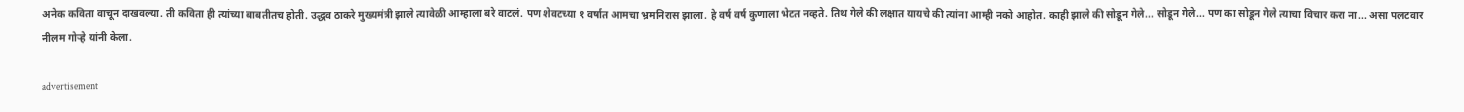अनेक कविता वाचून दाखवल्या. ती कविता ही त्यांच्या बाबतीतच होती. उद्धव ठाकरे मुख्यमंत्री झाले त्यावेळी आम्हाला बरे वाटलं. पण शेवटच्या १ वर्षात आमचा भ्रमनिरास झाला. हे वर्ष वर्ष कुणाला भेटत नव्हते. तिथ गेले की लक्षात यायचे की त्यांना आम्ही नको आहोत. काही झाले की सोडून गेले... सोडून गेले... पण का सोडून गेले त्याचा विचार करा ना... असा पलटवार नीलम गोऱ्हे यांनी केला.

advertisement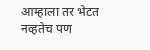आम्हाला तर भेटत नव्हतेच पण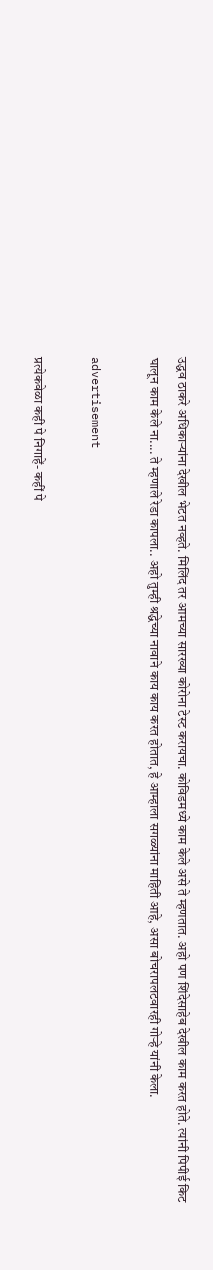उद्धव ठाकरे अधिकाऱ्यांना देखील भेटत नव्हते. मिलिंद तर आमच्या सारख्या कोरोना टेस्ट करायचा. कोविडमध्ये काम केले असे ते म्हणतात. अहो पण शिंदेसाहेब देखील काम करत होते. त्यांनी पिपीई किट घालून काम केले ना.... ते म्हणाले रेडा कापला.. अहो तुम्ही श्रद्धेच्या नावाने काय काय करत होतात, हे आम्हाला सगळ्यांना माहिती आहे, असा बोचरापलटवारही गोऱ्हे यांनी केला.

advertisement

प्रत्येकवेळा कही पे निगाहें- कहीं पे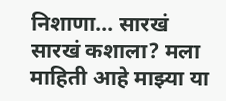निशाणा... सारखं सारखं कशाला? मला माहिती आहे माझ्या या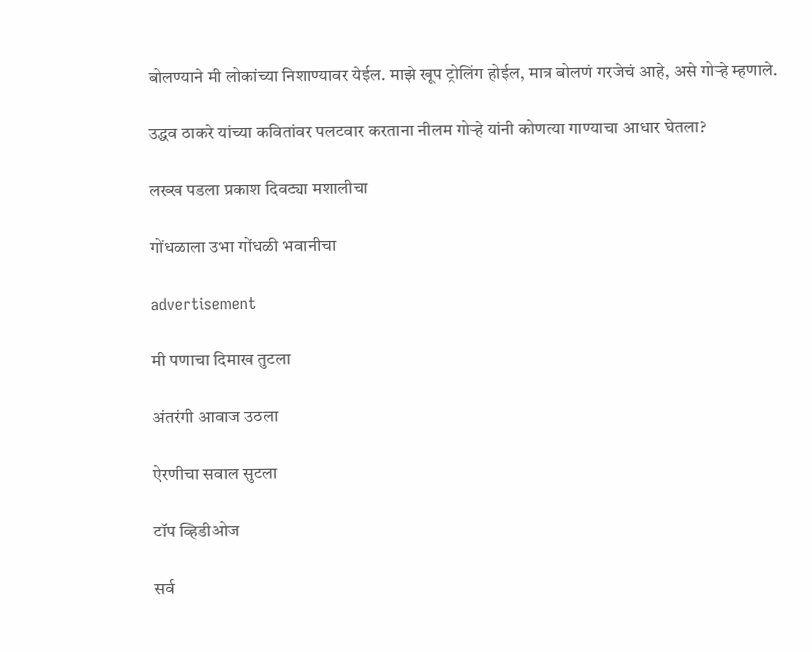बोलण्याने मी लोकांच्या निशाण्यावर येईल. माझे खूप ट्रोलिंग होईल, मात्र बोलणं गरजेचं आहे, असे गोऱ्हे म्हणाले.

उद्धव ठाकरे यांच्या कवितांवर पलटवार करताना नीलम गोऱ्हे यांनी कोणत्या गाण्याचा आधार घेतला?

लख्ख पडला प्रकाश दिवट्या मशालीचा

गोंधळाला उभा गोंधळी भवानीचा

advertisement

मी पणाचा दिमाख तुटला

अंतरंगी आवाज उठला

ऐरणीचा सवाल सुटला

टॉप व्हिडीओज

सर्व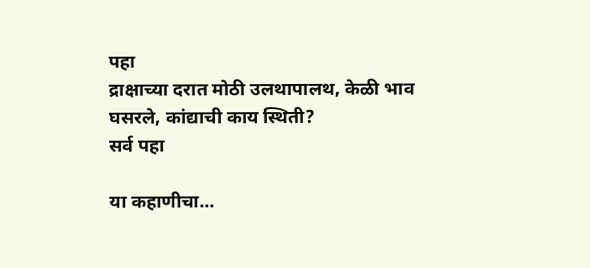पहा
द्राक्षाच्या दरात मोठी उलथापालथ, केळी भाव घसरले, कांद्याची काय स्थिती?
सर्व पहा

या कहाणीचा...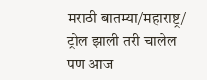मराठी बातम्या/महाराष्ट्र/
ट्रोल झाली तरी चालेल पण आज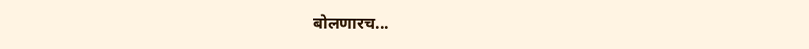बोलणारच...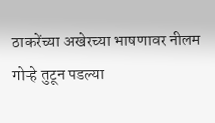ठाकरेंच्या अखेरच्या भाषणावर नीलम गोऱ्हे तुटून पडल्या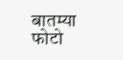बातम्या
फोटो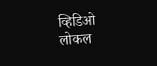व्हिडिओ
लोकल